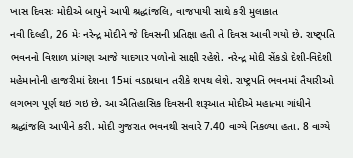ખાસ દિવસઃ મોદીએ બાપુને આપી શ્રદ્ધાંજલિ, વાજપાયી સાથે કરી મુલાકાત
નવી દિલ્હી, 26 મેઃ નરેન્દ્ર મોદીને જે દિવસની પ્રતિક્ષા હતી તે દિવસ આવી ગયો છે. રાષ્ટ્પતિ ભવનનો વિશાળ પ્રાંગણ આજે યાદગાર પળોનો સાક્ષી રહેશે. નરેન્દ્ર મોદી સેંકડો દેશી-વિદેશી મહેમાનોની હાજરીમાં દેશના 15માં વડાપ્રધાન તરીકે શપથ લેશે. રાષ્ટ્રપતિ ભવનમાં તૈયારીઓ લગભગ પૂર્ણ થઇ ગઇ છે. આ ઐતિહાસિક દિવસની શરૂઆત મોદીએ મહાત્મા ગાંધીને શ્રદ્ધાંજલિ આપીને કરી. મોદી ગુજરાત ભવનથી સવારે 7.40 વાગ્યે નિકળ્યા હતા. 8 વાગ્યે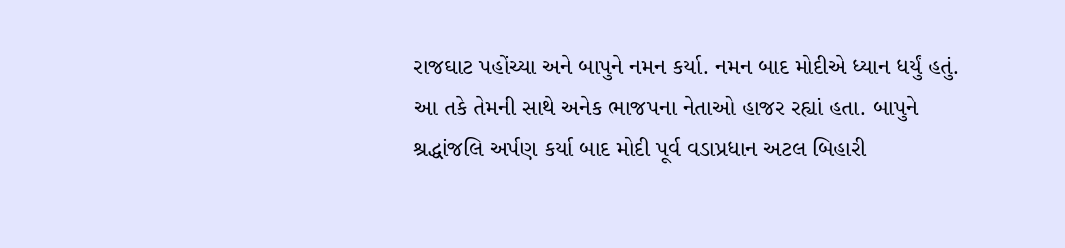રાજઘાટ પહોંચ્યા અને બાપુને નમન કર્યા. નમન બાદ મોદીએ ધ્યાન ધર્યું હતું. આ તકે તેમની સાથે અનેક ભાજપના નેતાઓ હાજર રહ્યાં હતા. બાપુને શ્રદ્ધાંજલિ અર્પણ કર્યા બાદ મોદી પૂર્વ વડાપ્રધાન અટલ બિહારી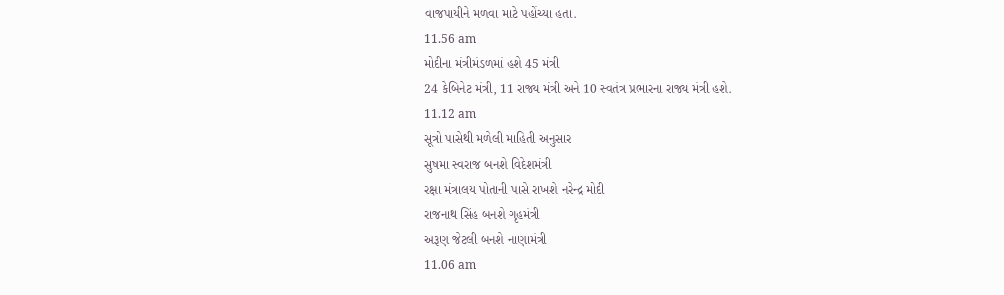વાજપાયીને મળવા માટે પહોંચ્યા હતા.
11.56 am
મોદીના મંત્રીમંડળમાં હશે 45 મંત્રી
24 કેબિનેટ મંત્રી, 11 રાજ્ય મંત્રી અને 10 સ્વતંત્ર પ્રભારના રાજ્ય મંત્રી હશે.
11.12 am
સૂત્રો પાસેથી મળેલી માહિતી અનુસાર
સુષમા સ્વરાજ બનશે વિદેશમંત્રી
રક્ષા મંત્રાલય પોતાની પાસે રાખશે નરેન્દ્ર મોદી
રાજનાથ સિંહ બનશે ગૃહમંત્રી
અરૂણ જેટલી બનશે નાણામંત્રી
11.06 am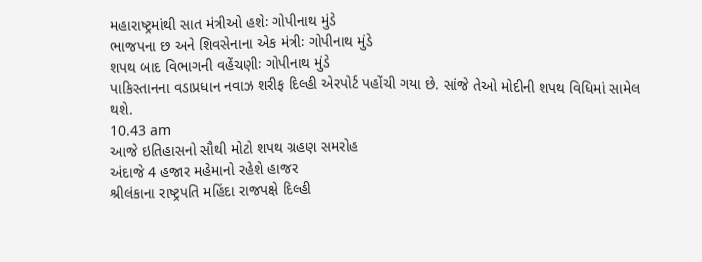મહારાષ્ટ્રમાંથી સાત મંત્રીઓ હશેઃ ગોપીનાથ મુંડે
ભાજપના છ અને શિવસેનાના એક મંત્રીઃ ગોપીનાથ મુંડે
શપથ બાદ વિભાગની વહેંચણીઃ ગોપીનાથ મુંડે
પાકિસ્તાનના વડાપ્રધાન નવાઝ શરીફ દિલ્હી એરપોર્ટ પહોંચી ગયા છે. સાંજે તેઓ મોદીની શપથ વિધિમાં સામેલ થશે.
10.43 am
આજે ઇતિહાસનો સૌથી મોટો શપથ ગ્રહણ સમરોહ
અંદાજે 4 હજાર મહેમાનો રહેશે હાજર
શ્રીલંકાના રાષ્ટ્રપતિ મહિંદા રાજપક્ષે દિલ્હી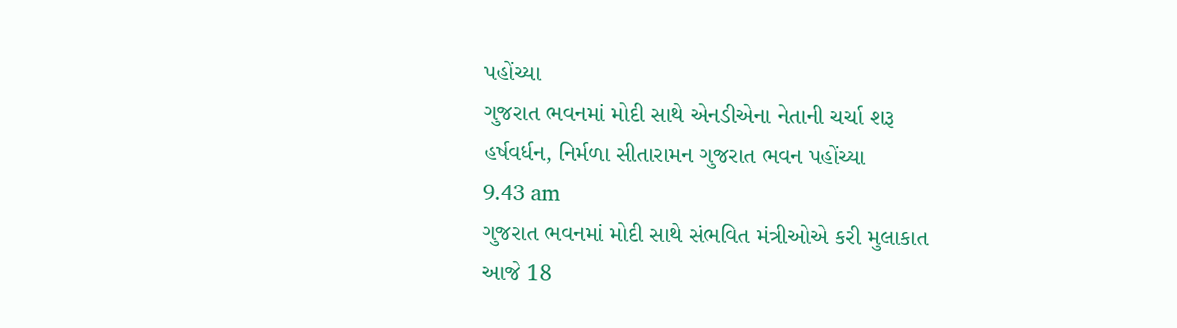પહોંચ્યા
ગુજરાત ભવનમાં મોદી સાથે એનડીએના નેતાની ચર્ચા શરૂ
હર્ષવર્ધન, નિર્મળા સીતારામન ગુજરાત ભવન પહોંચ્યા
9.43 am
ગુજરાત ભવનમાં મોદી સાથે સંભવિત મંત્રીઓએ કરી મુલાકાત
આજે 18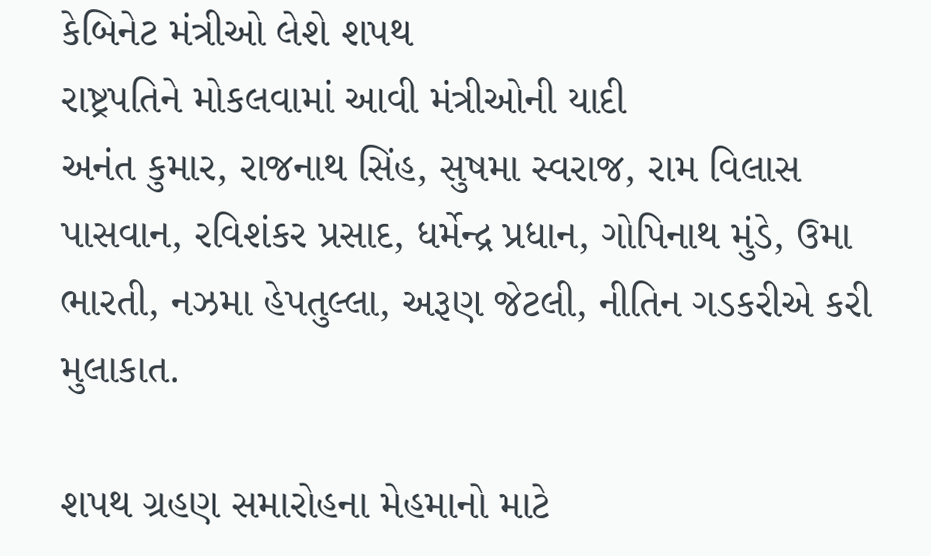કેબિનેટ મંત્રીઓ લેશે શપથ
રાષ્ટ્રપતિને મોકલવામાં આવી મંત્રીઓની યાદી
અનંત કુમાર, રાજનાથ સિંહ, સુષમા સ્વરાજ, રામ વિલાસ પાસવાન, રવિશંકર પ્રસાદ, ધર્મેન્દ્ર પ્રધાન, ગોપિનાથ મુંડે, ઉમા ભારતી, નઝમા હેપતુલ્લા, અરૂણ જેટલી, નીતિન ગડકરીએ કરી મુલાકાત.

શપથ ગ્રહણ સમારોહના મેહમાનો માટે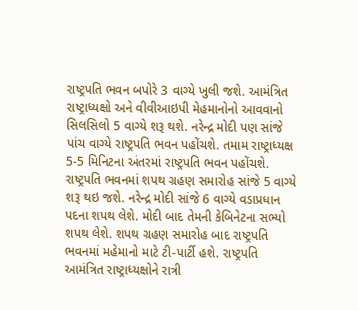રાષ્ટ્રપતિ ભવન બપોરે 3 વાગ્યે ખુલી જશે. આમંત્રિત રાષ્ટ્રાધ્યક્ષો અને વીવીઆઇપી મેહમાનોનો આવવાનો સિલસિલો 5 વાગ્યે શરૂ થશે. નરેન્દ્ર મોદી પણ સાંજે પાંચ વાગ્યે રાષ્ટ્રપતિ ભવન પહોંચશે. તમામ રાષ્ટ્રાધ્યક્ષ 5-5 મિનિટના અંતરમાં રાષ્ટ્રપતિ ભવન પહોંચશે.
રાષ્ટ્રપતિ ભવનમાં શપથ ગ્રહણ સમારોહ સાંજે 5 વાગ્યે શરૂ થઇ જશે. નરેન્દ્ર મોદી સાંજે 6 વાગ્યે વડાપ્રધાન પદના શપથ લેશે. મોદી બાદ તેમની કેબિનેટના સભ્યો શપથ લેશે. શપથ ગ્રહણ સમારોહ બાદ રાષ્ટ્રપતિ ભવનમાં મહેમાનો માટે ટી-પાર્ટી હશે. રાષ્ટ્રપતિ આમંત્રિત રાષ્ટ્રાધ્યક્ષોને રાત્રી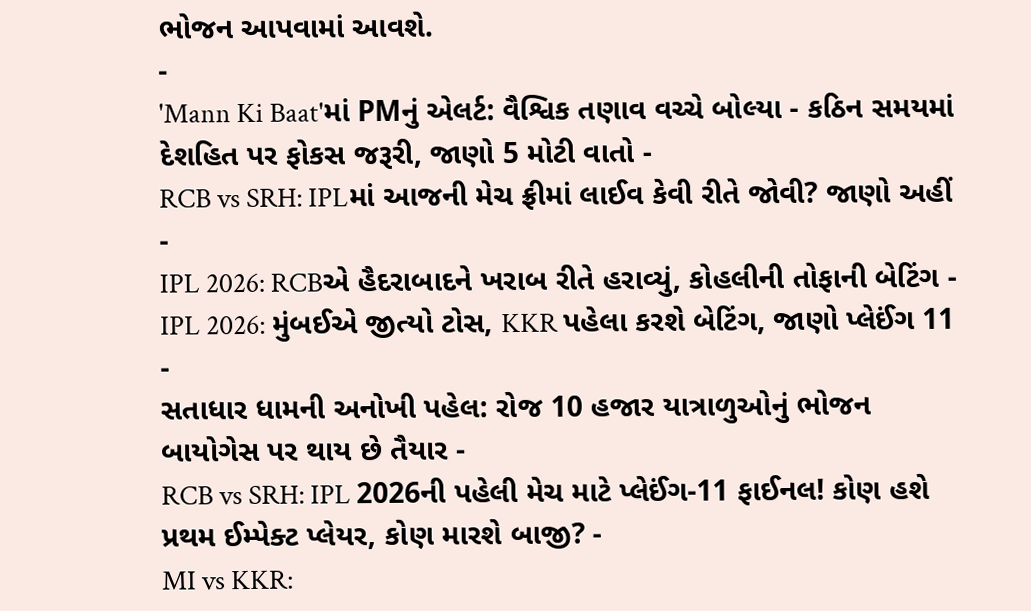ભોજન આપવામાં આવશે.
-
'Mann Ki Baat'માં PMનું એલર્ટ: વૈશ્વિક તણાવ વચ્ચે બોલ્યા - કઠિન સમયમાં દેશહિત પર ફોકસ જરૂરી, જાણો 5 મોટી વાતો -
RCB vs SRH: IPLમાં આજની મેચ ફ્રીમાં લાઈવ કેવી રીતે જોવી? જાણો અહીં -
IPL 2026: RCBએ હૈદરાબાદને ખરાબ રીતે હરાવ્યું, કોહલીની તોફાની બેટિંગ -
IPL 2026: મુંબઈએ જીત્યો ટોસ, KKR પહેલા કરશે બેટિંગ, જાણો પ્લેઈંગ 11 -
સતાધાર ધામની અનોખી પહેલ: રોજ 10 હજાર યાત્રાળુઓનું ભોજન બાયોગેસ પર થાય છે તૈયાર -
RCB vs SRH: IPL 2026ની પહેલી મેચ માટે પ્લેઈંગ-11 ફાઈનલ! કોણ હશે પ્રથમ ઈમ્પેક્ટ પ્લેયર, કોણ મારશે બાજી? -
MI vs KKR: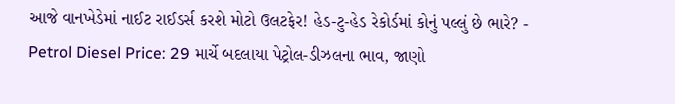આજે વાનખેડેમાં નાઈટ રાઈડર્સ કરશે મોટો ઉલટફેર! હેડ-ટુ-હેડ રેકોર્ડમાં કોનું પલ્લું છે ભારે? -
Petrol Diesel Price: 29 માર્ચે બદલાયા પેટ્રોલ-ડીઝલના ભાવ, જાણો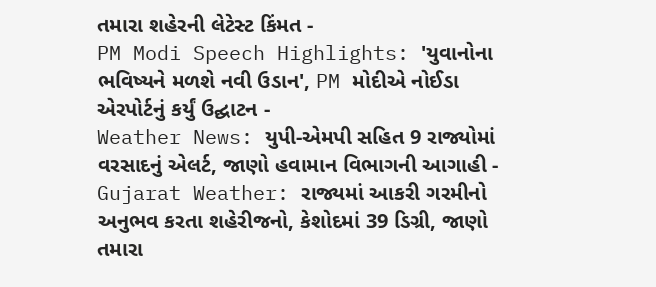તમારા શહેરની લેટેસ્ટ કિંમત -
PM Modi Speech Highlights: 'યુવાનોના ભવિષ્યને મળશે નવી ઉડાન', PM મોદીએ નોઈડા એરપોર્ટનું કર્યું ઉદ્ઘાટન -
Weather News: યુપી-એમપી સહિત 9 રાજ્યોમાં વરસાદનું એલર્ટ, જાણો હવામાન વિભાગની આગાહી -
Gujarat Weather: રાજ્યમાં આકરી ગરમીનો અનુભવ કરતા શહેરીજનો, કેશોદમાં 39 ડિગ્રી, જાણો તમારા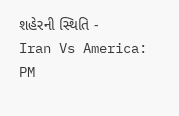શહેરની સ્થિતિ -
Iran Vs America: PM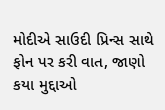મોદીએ સાઉદી પ્રિન્સ સાથે ફોન પર કરી વાત, જાણો કયા મુદ્દાઓ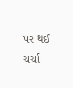પર થઈ ચર્ચા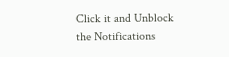Click it and Unblock the Notifications